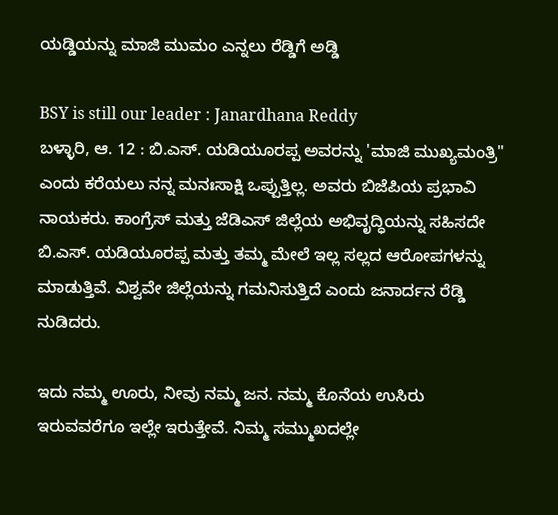ಯಡ್ಡಿಯನ್ನು ಮಾಜಿ ಮುಮಂ ಎನ್ನಲು ರೆಡ್ಡಿಗೆ ಅಡ್ಡಿ

BSY is still our leader : Janardhana Reddy
ಬಳ್ಳಾರಿ, ಆ. 12 : ಬಿ.ಎಸ್. ಯಡಿಯೂರಪ್ಪ ಅವರನ್ನು 'ಮಾಜಿ ಮುಖ್ಯಮಂತ್ರಿ" ಎಂದು ಕರೆಯಲು ನನ್ನ ಮನಃಸಾಕ್ಷಿ ಒಪ್ಪುತ್ತಿಲ್ಲ. ಅವರು ಬಿಜೆಪಿಯ ಪ್ರಭಾವಿ ನಾಯಕರು. ಕಾಂಗ್ರೆಸ್ ಮತ್ತು ಜೆಡಿಎಸ್ ಜಿಲ್ಲೆಯ ಅಭಿವೃದ್ಧಿಯನ್ನು ಸಹಿಸದೇ ಬಿ.ಎಸ್. ಯಡಿಯೂರಪ್ಪ ಮತ್ತು ತಮ್ಮ ಮೇಲೆ ಇಲ್ಲ ಸಲ್ಲದ ಆರೋಪಗಳನ್ನು ಮಾಡುತ್ತಿವೆ. ವಿಶ್ವವೇ ಜಿಲ್ಲೆಯನ್ನು ಗಮನಿಸುತ್ತಿದೆ ಎಂದು ಜನಾರ್ದನ ರೆಡ್ಡಿ ನುಡಿದರು.

ಇದು ನಮ್ಮ ಊರು, ನೀವು ನಮ್ಮ ಜನ. ನಮ್ಮ ಕೊನೆಯ ಉಸಿರು ಇರುವವರೆಗೂ ಇಲ್ಲೇ ಇರುತ್ತೇವೆ. ನಿಮ್ಮ ಸಮ್ಮುಖದಲ್ಲೇ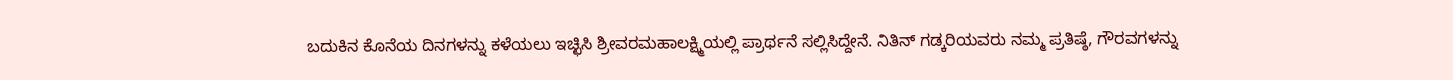ಬದುಕಿನ ಕೊನೆಯ ದಿನಗಳನ್ನು ಕಳೆಯಲು ಇಚ್ಛಿಸಿ ಶ್ರೀವರಮಹಾಲಕ್ಷ್ಮಿಯಲ್ಲಿ ಪ್ರಾರ್ಥನೆ ಸಲ್ಲಿಸಿದ್ದೇನೆ. ನಿತಿನ್ ಗಡ್ಕರಿಯವರು ನಮ್ಮ ಪ್ರತಿಷ್ಠೆ, ಗೌರವಗಳನ್ನು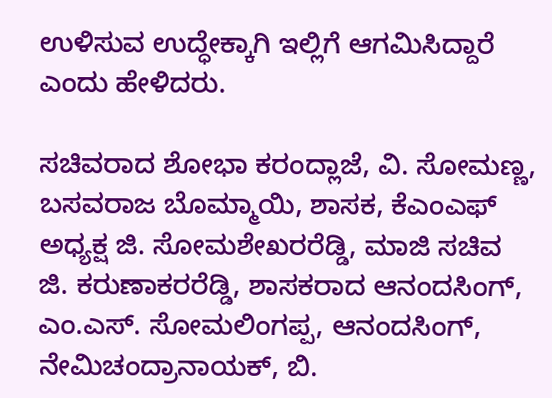ಉಳಿಸುವ ಉದ್ಧೇಕ್ಕಾಗಿ ಇಲ್ಲಿಗೆ ಆಗಮಿಸಿದ್ದಾರೆ ಎಂದು ಹೇಳಿದರು.

ಸಚಿವರಾದ ಶೋಭಾ ಕರಂದ್ಲಾಜೆ, ವಿ. ಸೋಮಣ್ಣ, ಬಸವರಾಜ ಬೊಮ್ಮಾಯಿ, ಶಾಸಕ, ಕೆಎಂಎಫ್ ಅಧ್ಯಕ್ಷ ಜಿ. ಸೋಮಶೇಖರರೆಡ್ಡಿ, ಮಾಜಿ ಸಚಿವ ಜಿ. ಕರುಣಾಕರರೆಡ್ಡಿ, ಶಾಸಕರಾದ ಆನಂದಸಿಂಗ್, ಎಂ.ಎಸ್. ಸೋಮಲಿಂಗಪ್ಪ, ಆನಂದಸಿಂಗ್, ನೇಮಿಚಂದ್ರಾನಾಯಕ್, ಬಿ.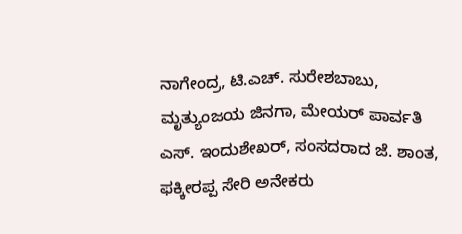ನಾಗೇಂದ್ರ, ಟಿ.ಎಚ್. ಸುರೇಶಬಾಬು, ಮೃತ್ಯುಂಜಯ ಜಿನಗಾ, ಮೇಯರ್ ಪಾರ್ವತಿ ಎಸ್. ಇಂದುಶೇಖರ್, ಸಂಸದರಾದ ಜೆ. ಶಾಂತ, ಫಕ್ಕೀರಪ್ಪ ಸೇರಿ ಅನೇಕರು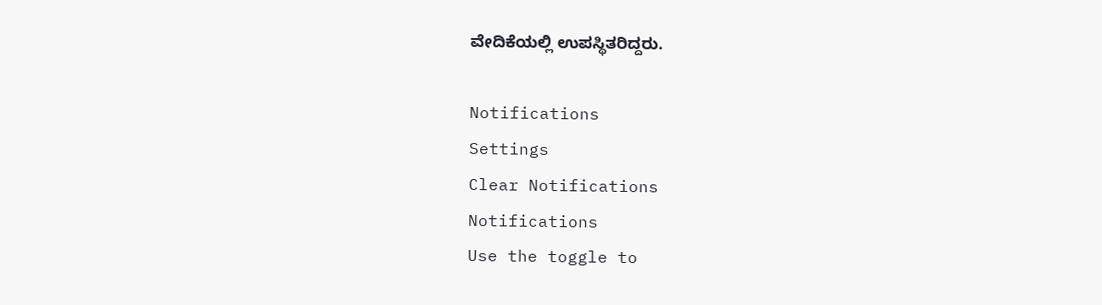ವೇದಿಕೆಯಲ್ಲಿ ಉಪಸ್ಥಿತರಿದ್ದರು.

Notifications
Settings
Clear Notifications
Notifications
Use the toggle to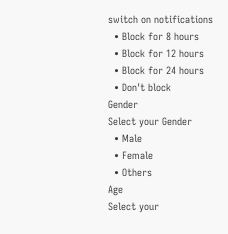switch on notifications
  • Block for 8 hours
  • Block for 12 hours
  • Block for 24 hours
  • Don't block
Gender
Select your Gender
  • Male
  • Female
  • Others
Age
Select your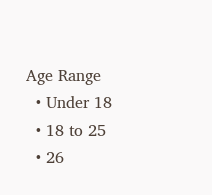Age Range
  • Under 18
  • 18 to 25
  • 26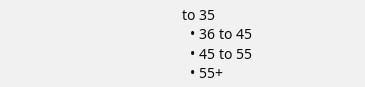to 35
  • 36 to 45
  • 45 to 55
  • 55+